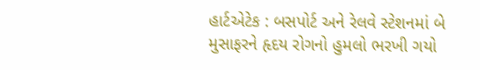હાર્ટએટેક : બસપોર્ટ અને રેલવે સ્ટેશનમાં બે મુસાફરને હૃદય રોગનો હુમલો ભરખી ગયો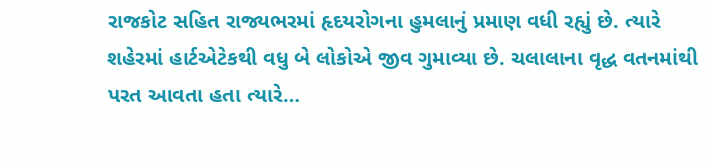રાજકોટ સહિત રાજ્યભરમાં હૃદયરોગના હુમલાનું પ્રમાણ વધી રહ્યું છે. ત્યારે શહેરમાં હાર્ટએટેકથી વધુ બે લોકોએ જીવ ગુમાવ્યા છે. ચલાલાના વૃદ્ધ વતનમાંથી પરત આવતા હતા ત્યારે…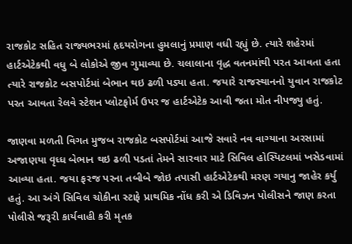રાજકોટ સહિત રાજ્યભરમાં હૃદયરોગના હુમલાનું પ્રમાણ વધી રહ્યું છે. ત્યારે શહેરમાં હાર્ટએટેકથી વધુ બે લોકોએ જીવ ગુમાવ્યા છે. ચલાલાના વૃદ્ધ વતનમાંથી પરત આવતા હતા ત્યારે રાજકોટ બસપોર્ટમાં બેભાન થઇ ઢળી પડ્યા હતા. જયારે રાજસ્થાનનો યુવાન રાજકોટ પરત આવતા રેલવે સ્ટેશન પ્લોટફોર્મ ઉપર જ હાર્ટએટેક આવી જતા મોત નીપજ્યુ હતું.

જાણવા મળતી વિગત મુજબ રાજકોટ બસપોર્ટમાં આજે સવારે નવ વાગ્યાના અરસામાં અજાણયા વૃધ્ધ બેભાન થઇ ઢળી પડતાં તેમને સારવાર માટે સિવિલ હોસ્પિટલમાં ખસેડવામાં આવ્યા હતા. જયા ફરજ પરના તબીબે જોઇ તપાસી હાર્ટએટેકથી મરણ ગયાનુ જાહેર કર્યુ હતું. આ અંગે સિવિલ ચોકીના સ્ટાફે પ્રાથમિક નોંધ કરી એ ડિવિઝન પોલીસને જાણ કરતા પોલીસે જરૂરી કાર્યવાહી કરી મૃતક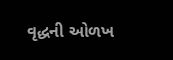વૃદ્ધની ઓળખ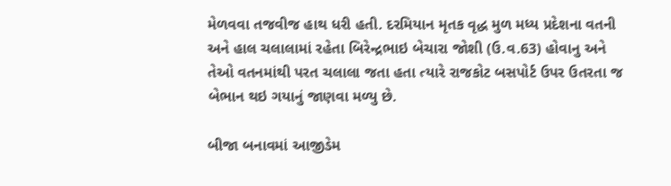મેળવવા તજવીજ હાથ ધરી હતી. દરમિયાન મૃતક વૃદ્ધ મુળ મધ્ય પ્રદેશના વતની અને હાલ ચલાલામાં રહેતા બિરેન્દ્રભાઇ બેચારા જોશી (ઉ.વ.63) હોવાનુ અને તેઓ વતનમાંથી પરત ચલાલા જતા હતા ત્યારે રાજકોટ બસપોર્ટ ઉપર ઉતરતા જ બેભાન થઇ ગયાનું જાણવા મળ્યુ છે.

બીજા બનાવમાં આજીડેમ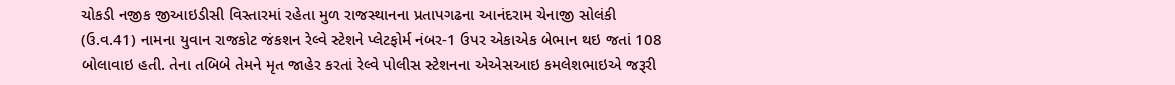ચોકડી નજીક જીઆઇડીસી વિસ્તારમાં રહેતા મુળ રાજસ્થાનના પ્રતાપગઢના આનંદરામ ચેનાજી સોલંકી (ઉ.વ.41) નામના યુવાન રાજકોટ જંકશન રેલ્વે સ્ટેશને પ્લેટફોર્મ નંબર-1 ઉપર એકાએક બેભાન થઇ જતાં 108 બોલાવાઇ હતી. તેના તબિબે તેમને મૃત જાહેર કરતાં રેલ્વે પોલીસ સ્ટેશનના એએસઆઇ કમલેશભાઇએ જરૂરી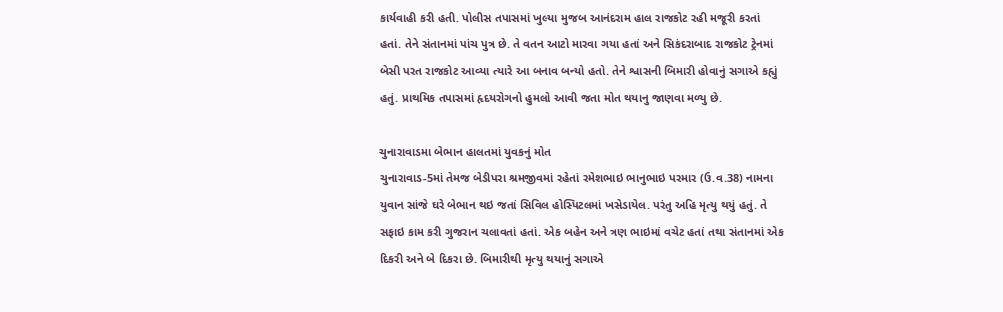કાર્યવાહી કરી હતી. પોલીસ તપાસમાં ખુલ્યા મુજબ આનંદરામ હાલ રાજકોટ રહી મજૂરી કરતાં હતાં. તેને સંતાનમાં પાંચ પુત્ર છે. તે વતન આટો મારવા ગયા હતાં અને સિકંદરાબાદ રાજકોટ ટ્રેનમાં બેસી પરત રાજકોટ આવ્યા ત્યારે આ બનાવ બન્યો હતો. તેને શ્વાસની બિમારી હોવાનું સગાએ કહ્યું હતું. પ્રાથમિક તપાસમાં હૃદયરોગનો હુમલો આવી જતા મોત થયાનુ જાણવા મળ્યુ છે.

ચુનારાવાડમા બેભાન હાલતમાં યુવકનું મોત
ચુનારાવાડ-5માં તેમજ બેડીપરા શ્રમજીવમાં રહેતાં રમેશભાઇ ભાનુભાઇ પરમાર (ઉ.વ.38) નામના યુવાન સાંજે ઘરે બેભાન થઇ જતાં સિવિલ હોસ્પિટલમાં ખસેડાયેલ. પરંતુ અહિ મૃત્યુ થયું હતું. તે સફાઇ કામ કરી ગુજરાન ચલાવતાં હતાં. એક બહેન અને ત્રણ ભાઇમાં વચેટ હતાં તથા સંતાનમાં એક દિકરી અને બે દિકરા છે. બિમારીથી મૃત્યુ થયાનું સગાએ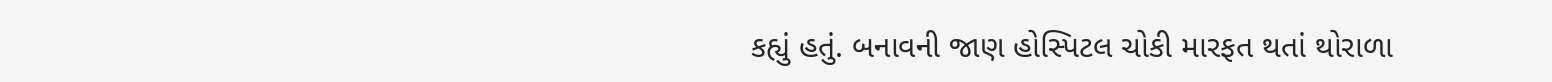કહ્યું હતું. બનાવની જાણ હોસ્પિટલ ચોકી મારફત થતાં થોરાળા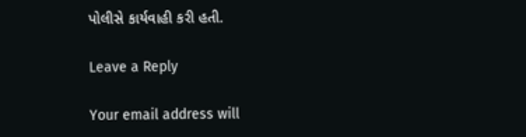પોલીસે કાર્યવાહી કરી હતી.

Leave a Reply

Your email address will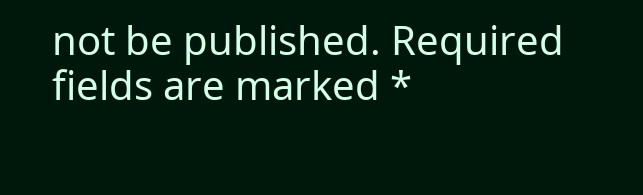not be published. Required fields are marked *